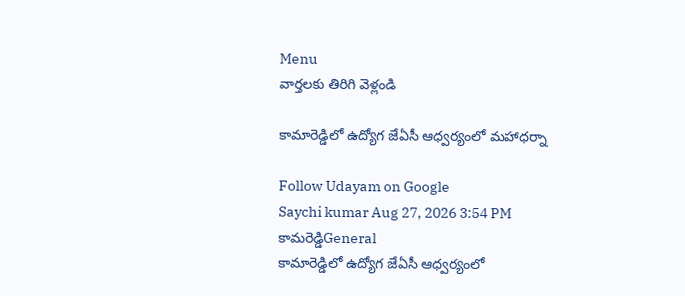Menu
వార్తలకు తిరిగి వెళ్లండి

కామారెడ్డిలో ఉద్యోగ జేఏసీ ఆధ్వర్యంలో మహాధర్నా

Follow Udayam on Google
Saychi kumar Aug 27, 2026 3:54 PM కామరెడ్డిGeneral
కామారెడ్డిలో ఉద్యోగ జేఏసీ ఆధ్వర్యంలో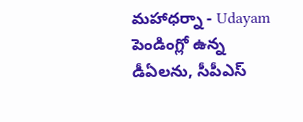మహాధర్నా - Udayam
పెండింగ్లో ఉన్న డీఏలను, సీపీఎస్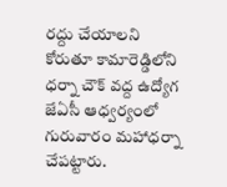రద్దు చేయాలని కోరుతూ కామారెడ్డిలోని ధర్నా చౌక్ వద్ద ఉద్యోగ జేఏసీ ఆధ్వర్యంలో గురువారం మహాధర్నా చేపట్టారు.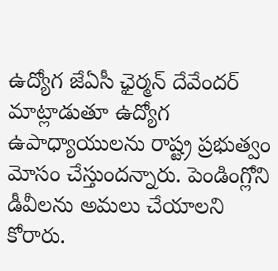ఉద్యోగ జేఏసీ ఛైర్మన్ దేవేందర్ మాట్లాడుతూ ఉద్యోగ ఉపాధ్యాయులను రాష్ట్ర ప్రభుత్వం మోసం చేస్తుందన్నారు. పెండింగ్లోని డీవీలను అమలు చేయాలని కోరారు.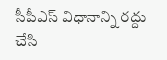సీపీఎస్ విధానాన్ని రద్దు చేసి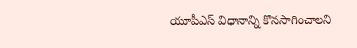యూపీఎస్ విధానాన్ని కొనసాగించాలని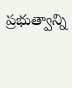ప్రభుత్వాన్ని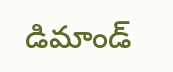డిమాండ్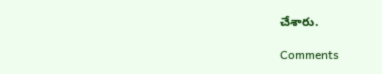చేశారు.

Comments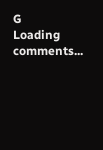G
Loading comments...